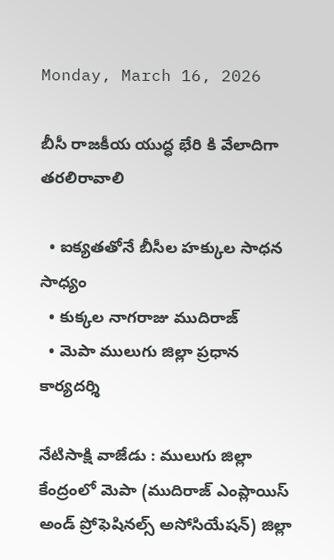Monday, March 16, 2026

బీసీ రాజకీయ యుద్ధ భేరి కి వేలాదిగా తరలిరావాలి

  • ఐక్యతతోనే బీసీల హక్కుల సాధన సాధ్యం
  • కుక్కల నాగరాజు ముదిరాజ్
  • మెపా ములుగు జిల్లా ప్రధాన కార్యదర్శి

నేటిసాక్షి వాజేడు : ములుగు జిల్లా కేంద్రంలో మెపా (ముదిరాజ్ ఎంప్లాయిస్ అండ్ ప్రోఫెషినల్స్ అసోసియేషన్) జిల్లా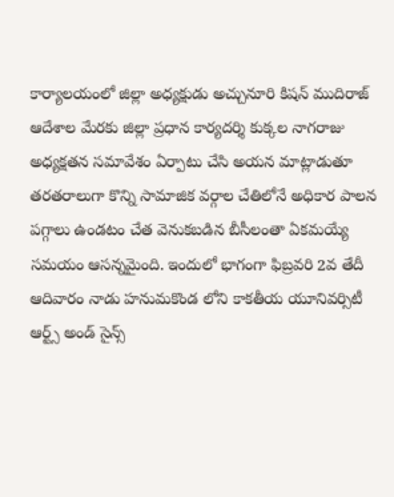కార్యాలయంలో జిల్లా అధ్యక్షుడు అచ్చునూరి కిషన్ ముదిరాజ్ ఆదేశాల మేరకు జిల్లా ప్రధాన కార్యదర్శి కుక్కల నాగరాజు అధ్యక్షతన సమావేశం ఏర్పాటు చేసి అయన మాట్లాడుతూ తరతరాలుగా కొన్ని సామాజిక వర్గాల చేతిలోనే అధికార పాలన పగ్గాలు ఉండటం చేత వెనుకబడిన బీసీలంతా ఏకమయ్యే సమయం ఆసన్నమైంది. ఇందులో భాగంగా ఫిబ్రవరి 2వ తేదీ ఆదివారం నాడు హనుమకొండ లోని కాకతీయ యూనివర్సిటీ ఆర్ట్స్ అండ్ సైన్స్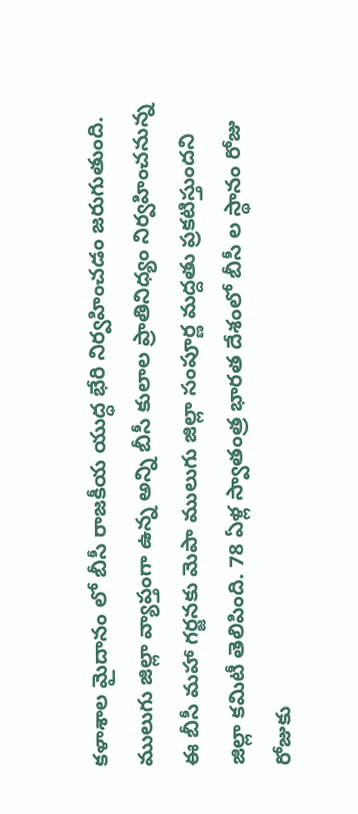కళాశాల మైదానం లో బీసీ రాజకీయ యుద్ధ భేరి నిర్వహించడం జరుగుతుంది. ములుగు జిల్లా వ్యాప్తంగా ఉన్న అన్ని బీసీ కులాల ప్రాతినిధ్యం నిర్వహించనున్న ఈ బీసీ మహా గర్జనకు మెపా ములుగు జిల్లా సంపూర్ణ మద్దతు ప్రకటిస్తుందని జిల్లా కమిటీ తెలిపింది. 78 ఏళ్ల స్వాతంత్ర భారత దేశంలో బీసీ ల స్థానం రోజు రోజుకు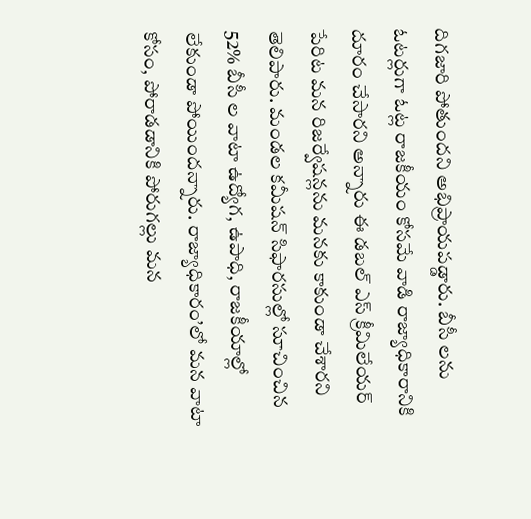దిగజారి పోతుందని అభిప్రాయపడ్డారు. బీసీ లను ఓటర్లుగా ఓట్ల రాజకీయం కోసమే వాడి రాజ్యాధికారానికి దూరం చేసారని అన్నారు ఈ డబల్ ఎస్ క్రీమిలేయర్ పేరిట మన రిజర్వేషన్లను మనకు కాకుండా చేశారని తెలిపారు. మండల కమీషన్ సిఫారసుల్లో సూచించిన 52% బీసీ ల వాటా ఉద్యోగ, ఉపాధి, రాజకీయాల్లో లేకుండా పోయిందన్నారు. రాజ్యాధికారం’లో మన వాటా కోసం, పోరాడడానికి పోరుగల్లు మన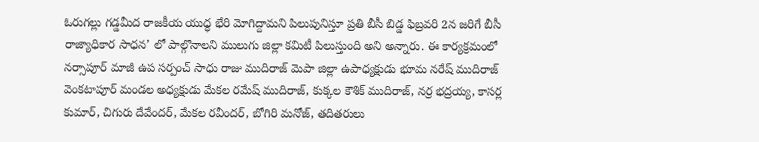ఓరుగల్లు గడ్డమీద రాజకీయ యుధ్ధ భేరి మోగిద్దామని పిలుపునిస్తూ ప్రతి బీసీ బిడ్డ ఫిబ్రవరి 2న జరిగే బీసీ రాజ్యాధికార సాధన’ లో పాల్గొనాలని ములుగు జిల్లా కమిటీ పిలుస్తుంది అని అన్నారు. ఈ కార్యక్రమంలో నర్సాపూర్ మాజీ ఉప సర్పంచ్ సాధు రాజు ముదిరాజ్ మెపా జిల్లా ఉపాధ్యక్షుడు భూమ నరేష్ ముదిరాజ్ వెంకటాపూర్ మండల అధ్యక్షుడు మేకల రమేష్ ముదిరాజ్, కుక్కల కౌశిక్ ముదిరాజ్, నర్ర భద్రయ్య, కాసర్ల కుమార్, చిగురు దేవేందర్, మేకల రవీందర్, బోగిరి మనోజ్, తదితరులు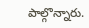పాల్గొన్నారు.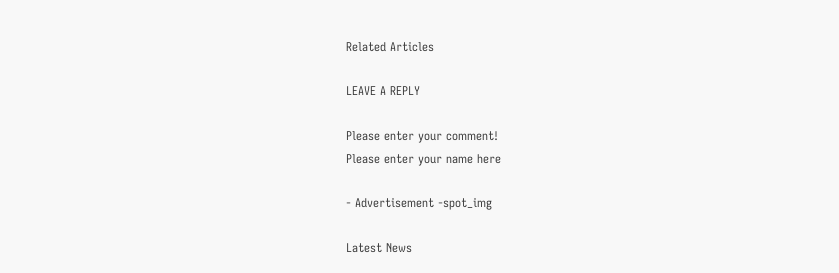Related Articles

LEAVE A REPLY

Please enter your comment!
Please enter your name here

- Advertisement -spot_img

Latest News